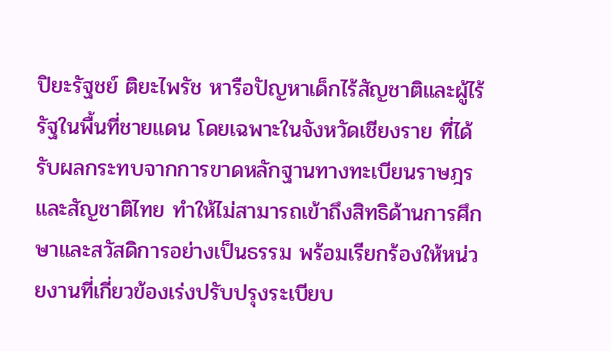ปิยะรัฐชย์ ติยะไพรัช หารือปัญหาเด็กไร้สัญชาติและผู้ไร้รัฐในพื้นที่ชายแดน โดยเฉพาะในจังหวัดเชียงราย ที่ได้รับผลกระทบจากการขาดหลักฐานทางทะเบียนราษฎรและสัญชาติไทย ทำให้ไม่สามารถเข้าถึงสิทธิด้านการศึกษาและสวัสดิการอย่างเป็นธรรม พร้อมเรียกร้องให้หน่วยงานที่เกี่ยวข้องเร่งปรับปรุงระเบียบ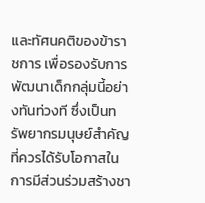และทัศนคติของข้าราชการ เพื่อรองรับการพัฒนาเด็กกลุ่มนี้อย่างทันท่วงที ซึ่งเป็นทรัพยากรมนุษย์สำคัญที่ควรได้รับโอกาสในการมีส่วนร่วมสร้างชา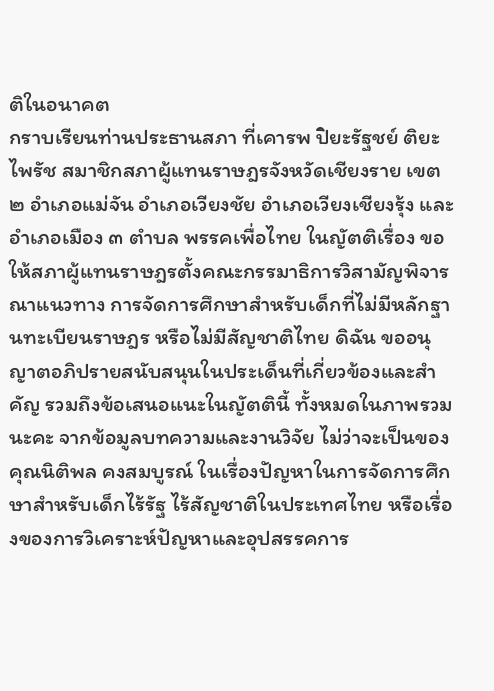ติในอนาคต
กราบเรียนท่านประธานสภา ที่เคารพ ปิยะรัฐชย์ ติยะไพรัช สมาชิกสภาผู้แทนราษฎรจังหวัดเชียงราย เขต ๒ อำเภอแม่จัน อำเภอเวียงชัย อำเภอเวียงเชียงรุ้ง และอำเภอเมือง ๓ ตำบล พรรคเพื่อไทย ในญัตติเรื่อง ขอให้สภาผู้แทนราษฎรตั้งคณะกรรมาธิการวิสามัญพิจารณาแนวทาง การจัดการศึกษาสำหรับเด็กที่ไม่มีหลักฐานทะเบียนราษฎร หรือไม่มีสัญชาติไทย ดิฉัน ขออนุญาตอภิปรายสนับสนุนในประเด็นที่เกี่ยวข้องและสำคัญ รวมถึงข้อเสนอแนะในญัตตินี้ ทั้งหมดในภาพรวมนะคะ จากข้อมูลบทความและงานวิจัย ไม่ว่าจะเป็นของคุณนิติพล คงสมบูรณ์ ในเรื่องปัญหาในการจัดการศึกษาสำหรับเด็กไร้รัฐ ไร้สัญชาติในประเทศไทย หรือเรื่องของการวิเคราะห์ปัญหาและอุปสรรคการ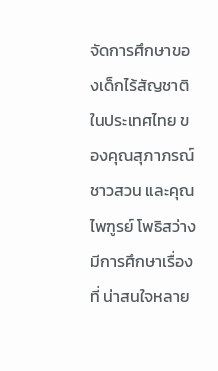จัดการศึกษาของเด็กไร้สัญชาติ ในประเทศไทย ของคุณสุภาภรณ์ ชาวสวน และคุณไพฑูรย์ โพธิสว่าง มีการศึกษาเรื่องที่ น่าสนใจหลาย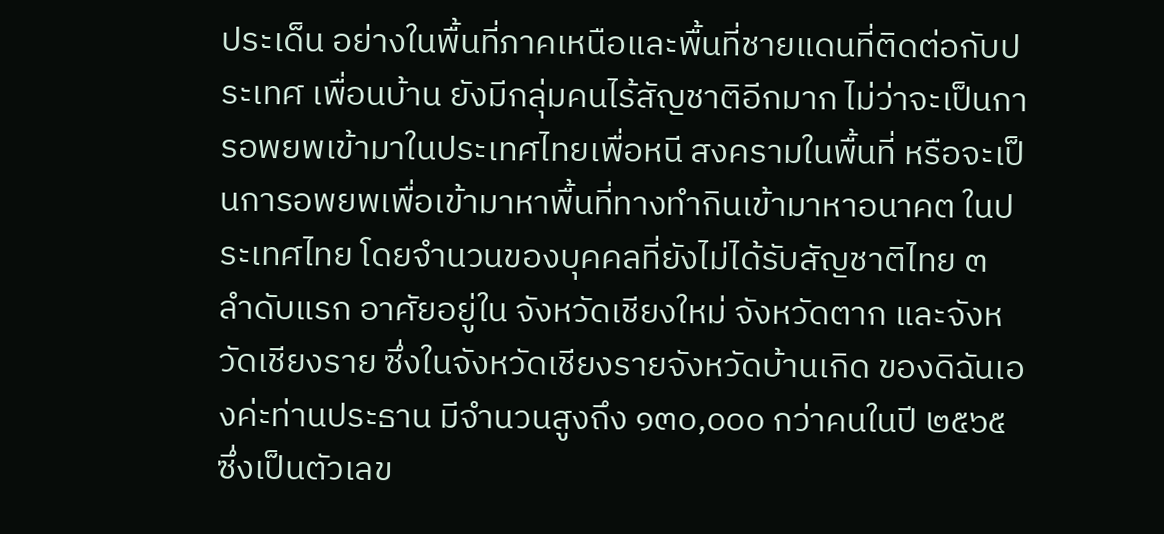ประเด็น อย่างในพื้นที่ภาคเหนือและพื้นที่ชายแดนที่ติดต่อกับประเทศ เพื่อนบ้าน ยังมีกลุ่มคนไร้สัญชาติอีกมาก ไม่ว่าจะเป็นการอพยพเข้ามาในประเทศไทยเพื่อหนี สงครามในพื้นที่ หรือจะเป็นการอพยพเพื่อเข้ามาหาพื้นที่ทางทำกินเข้ามาหาอนาคต ในประเทศไทย โดยจำนวนของบุคคลที่ยังไม่ได้รับสัญชาติไทย ๓ ลำดับแรก อาศัยอยู่ใน จังหวัดเชียงใหม่ จังหวัดตาก และจังหวัดเชียงราย ซึ่งในจังหวัดเชียงรายจังหวัดบ้านเกิด ของดิฉันเองค่ะท่านประธาน มีจำนวนสูงถึง ๑๓๐,๐๐๐ กว่าคนในปี ๒๕๖๕ ซึ่งเป็นตัวเลข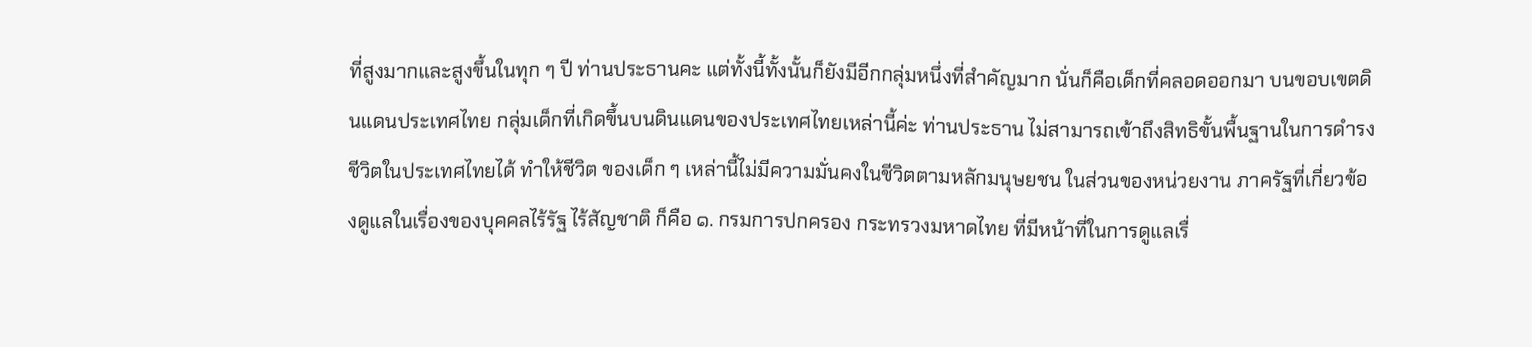ที่สูงมากและสูงขึ้นในทุก ๆ ปี ท่านประธานคะ แต่ทั้งนี้ทั้งนั้นก็ยังมีอีกกลุ่มหนึ่งที่สำคัญมาก นั่นก็คือเด็กที่คลอดออกมา บนขอบเขตดินแดนประเทศไทย กลุ่มเด็กที่เกิดขึ้นบนดินแดนของประเทศไทยเหล่านี้ค่ะ ท่านประธาน ไม่สามารถเข้าถึงสิทธิขั้นพื้นฐานในการดำรงชีวิตในประเทศไทยได้ ทำให้ชีวิต ของเด็ก ๆ เหล่านี้ไม่มีความมั่นคงในชีวิตตามหลักมนุษยชน ในส่วนของหน่วยงาน ภาครัฐที่เกี่ยวข้องดูแลในเรื่องของบุคคลไร้รัฐ ไร้สัญชาติ ก็คือ ๑. กรมการปกครอง กระทรวงมหาดไทย ที่มีหน้าที่ในการดูแลเรื่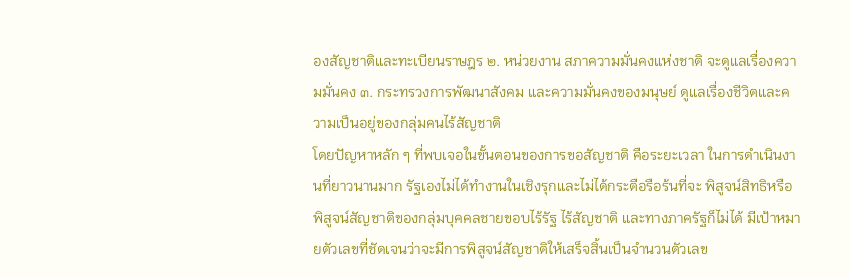องสัญชาติและทะเบียนราษฎร ๒. หน่วยงาน สภาความมั่นคงแห่งชาติ จะดูแลเรื่องความมั่นคง ๓. กระทรวงการพัฒนาสังคม และความมั่นคงของมนุษย์ ดูแลเรื่องชีวิตและความเป็นอยู่ของกลุ่มคนไร้สัญชาติ
โดยปัญหาหลัก ๆ ที่พบเจอในขั้นตอนของการขอสัญชาติ คือระยะเวลา ในการดำเนินงานที่ยาวนานมาก รัฐเองไม่ได้ทำงานในเชิงรุกและไม่ได้กระตือรือร้นที่จะ พิสูจน์สิทธิหรือพิสูจน์สัญชาติของกลุ่มบุคคลชายขอบไร้รัฐ ไร้สัญชาติ และทางภาครัฐก็ไม่ได้ มีเป้าหมายตัวเลขที่ชัดเจนว่าจะมีการพิสูจน์สัญชาติให้เสร็จสิ้นเป็นจำนวนตัวเลข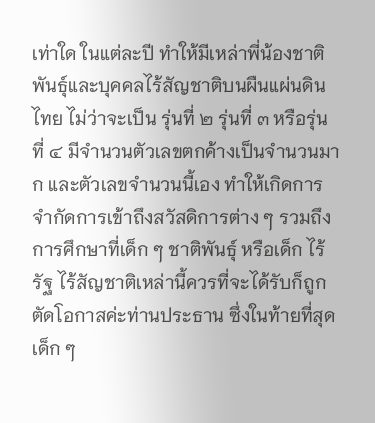เท่าใด ในแต่ละปี ทำให้มีเหล่าพี่น้องชาติพันธุ์และบุคคลไร้สัญชาติบนผืนแผ่นดินไทย ไม่ว่าจะเป็น รุ่นที่ ๒ รุ่นที่ ๓ หรือรุ่นที่ ๔ มีจำนวนตัวเลขตกค้างเป็นจำนวนมาก และตัวเลขจำนวนนี้เอง ทำให้เกิดการจำกัดการเข้าถึงสวัสดิการต่าง ๆ รวมถึงการศึกษาที่เด็ก ๆ ชาติพันธุ์ หรือเด็ก ไร้รัฐ ไร้สัญชาติเหล่านี้ควรที่จะได้รับก็ถูกตัดโอกาสค่ะท่านประธาน ซึ่งในท้ายที่สุดเด็ก ๆ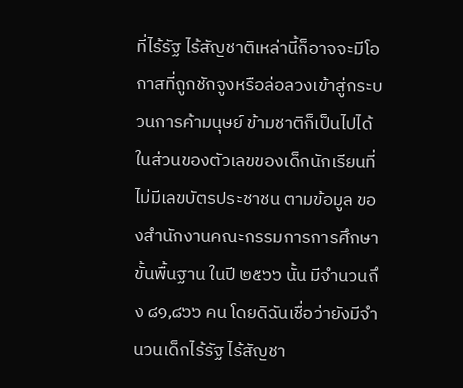ที่ไร้รัฐ ไร้สัญชาติเหล่านี้ก็อาจจะมีโอกาสที่ถูกชักจูงหรือล่อลวงเข้าสู่กระบวนการค้ามนุษย์ ข้ามชาติก็เป็นไปได้
ในส่วนของตัวเลขของเด็กนักเรียนที่ไม่มีเลขบัตรประชาชน ตามข้อมูล ของสำนักงานคณะกรรมการการศึกษาขั้นพื้นฐาน ในปี ๒๕๖๖ นั้น มีจำนวนถึง ๘๑,๘๖๖ คน โดยดิฉันเชื่อว่ายังมีจำนวนเด็กไร้รัฐ ไร้สัญชา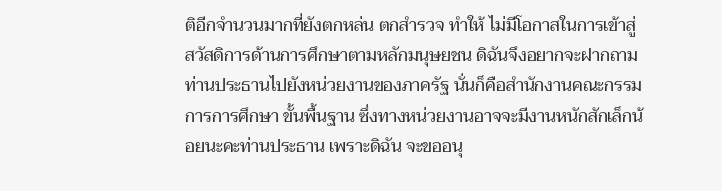ติอีกจำนวนมากที่ยังตกหล่น ตกสำรวจ ทำให้ ไม่มีโอกาสในการเข้าสู่สวัสดิการด้านการศึกษาตามหลักมนุษยชน ดิฉันจึงอยากจะฝากถาม ท่านประธานไปยังหน่วยงานของภาครัฐ นั่นก็คือสำนักงานคณะกรรมการการศึกษา ขั้นพื้นฐาน ซึ่งทางหน่วยงานอาจจะมีงานหนักสักเล็กน้อยนะคะท่านประธาน เพราะดิฉัน จะขออนุ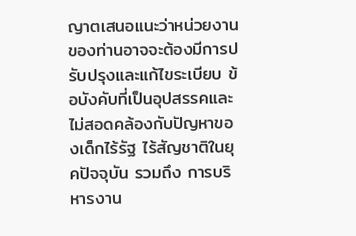ญาตเสนอแนะว่าหน่วยงานของท่านอาจจะต้องมีการปรับปรุงและแก้ไขระเบียบ ข้อบังคับที่เป็นอุปสรรคและไม่สอดคล้องกับปัญหาของเด็กไร้รัฐ ไร้สัญชาติในยุคปัจจุบัน รวมถึง การบริหารงาน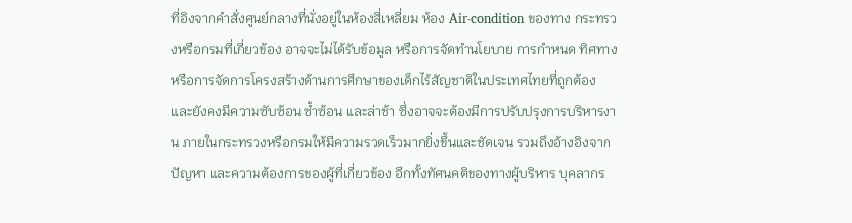ที่อิงจากคำสั่งศูนย์กลางที่นั่งอยู่ในห้องสี่เหลี่ยม ห้อง Air-condition ของทาง กระทรวงหรือกรมที่เกี่ยวข้อง อาจจะไม่ได้รับข้อมูล หรือการจัดทำนโยบาย การกำหนด ทิศทาง หรือการจัดการโครงสร้างด้านการศึกษาของเด็กไร้สัญชาติในประเทศไทยที่ถูกต้อง และยังคงมีความซับซ้อน ซ้ำซ้อน และล่าช้า ซึ่งอาจจะต้องมีการปรับปรุงการบริหารงาน ภายในกระทรวงหรือกรมให้มีความรวดเร็วมากยิ่งขึ้นและชัดเจน รวมถึงอ้างอิงจากปัญหา และความต้องการของผู้ที่เกี่ยวข้อง อีกทั้งทัศนคติของทางผู้บริหาร บุคลากร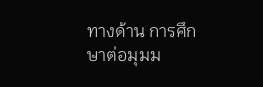ทางด้าน การศึกษาต่อมุมม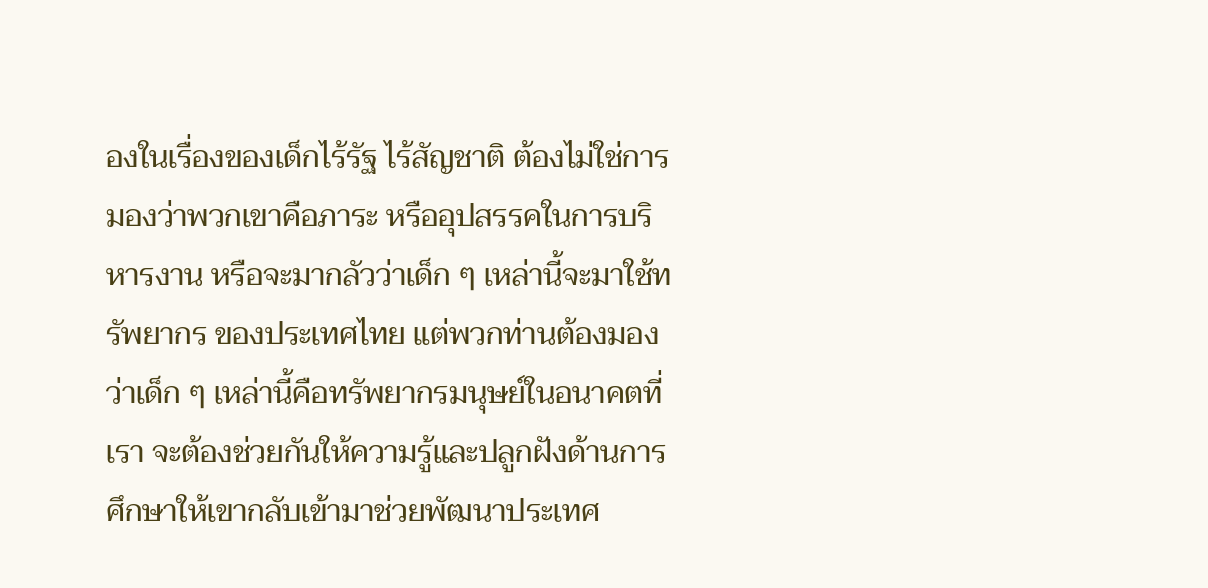องในเรื่องของเด็กไร้รัฐ ไร้สัญชาติ ต้องไม่ใช่การมองว่าพวกเขาคือภาระ หรืออุปสรรคในการบริหารงาน หรือจะมากลัวว่าเด็ก ๆ เหล่านี้จะมาใช้ทรัพยากร ของประเทศไทย แต่พวกท่านต้องมองว่าเด็ก ๆ เหล่านี้คือทรัพยากรมนุษย์ในอนาคตที่เรา จะต้องช่วยกันให้ความรู้และปลูกฝังด้านการศึกษาให้เขากลับเข้ามาช่วยพัฒนาประเทศ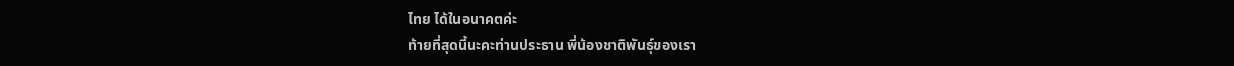ไทย ได้ในอนาคตค่ะ
ท้ายที่สุดนี้นะคะท่านประธาน พี่น้องชาติพันธุ์ของเรา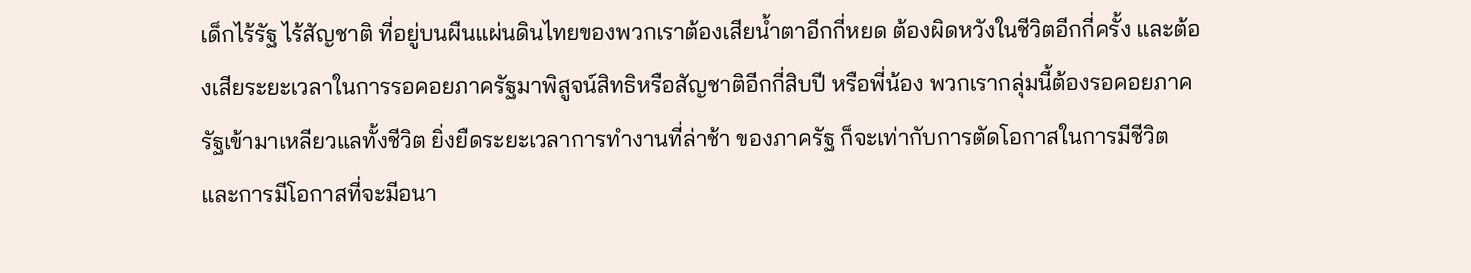เด็กไร้รัฐ ไร้สัญชาติ ที่อยู่บนผืนแผ่นดินไทยของพวกเราต้องเสียน้ำตาอีกกี่หยด ต้องผิดหวังในชีวิตอีกกี่ครั้ง และต้องเสียระยะเวลาในการรอคอยภาครัฐมาพิสูจน์สิทธิหรือสัญชาติอีกกี่สิบปี หรือพี่น้อง พวกเรากลุ่มนี้ต้องรอคอยภาครัฐเข้ามาเหลียวแลทั้งชีวิต ยิ่งยืดระยะเวลาการทำงานที่ล่าช้า ของภาครัฐ ก็จะเท่ากับการตัดโอกาสในการมีชีวิต และการมีโอกาสที่จะมีอนา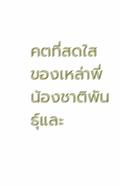คตที่สดใส ของเหล่าพี่น้องชาติพันธุ์และ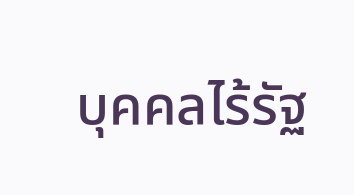บุคคลไร้รัฐ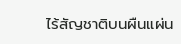ไร้สัญชาติบนผืนแผ่น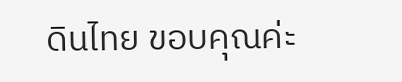ดินไทย ขอบคุณค่ะ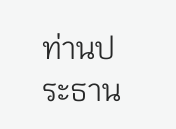ท่านประธาน